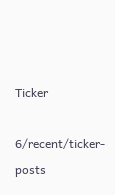Ticker

6/recent/ticker-posts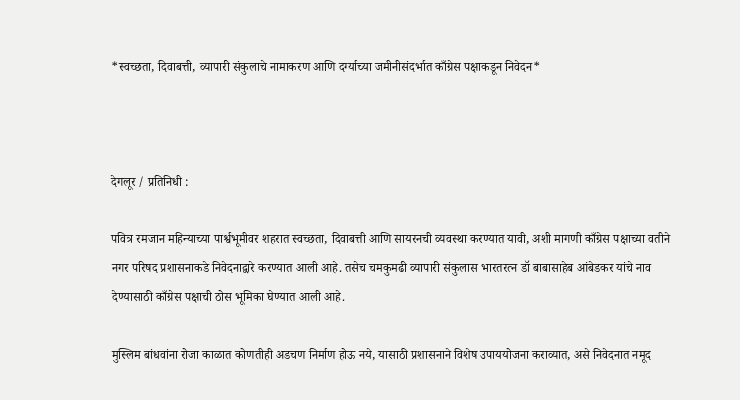*स्वच्छता, दिवाबत्ती, व्यापारी संकुलाचे नामाकरण आणि दर्ग्याच्या जमीनीसंदर्भात काँग्रेस पक्षाकडून निवेदन*



देगलूर / प्रतिनिधी :

पवित्र रमजान महिन्याच्या पार्श्वभूमीवर शहरात स्वच्छता, दिवाबत्ती आणि सायरनची व्यवस्था करण्यात यावी, अशी मागणी काँग्रेस पक्षाच्या वतीने नगर परिषद प्रशासनाकडे निवेदनाद्वारे करण्यात आली आहे. तसेच चमकुमढी व्यापारी संकुलास भारतरत्न डॉ बाबासाहेब आंबेडकर यांचे नाव देण्यासाठी काँग्रेस पक्षाची ठोस भूमिका घेण्यात आली आहे.

मुस्लिम बांधवांना रोजा काळात कोणतीही अडचण निर्माण होऊ नये, यासाठी प्रशासनाने विशेष उपाययोजना कराव्यात, असे निवेदनात नमूद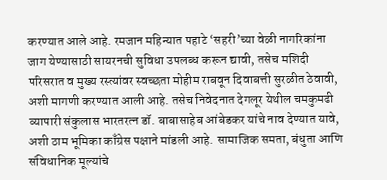करण्यात आले आहे. रमजान महिन्यात पहाटे ‘सहरी’च्या वेळी नागरिकांना जाग येण्यासाठी सायरनची सुविधा उपलब्ध करून द्यावी, तसेच मशिदी परिसरात व मुख्य रस्त्यांवर स्वच्छता मोहीम राबवून दिवाबत्ती सुरळीत ठेवावी, अशी मागणी करण्यात आली आहे. तसेच निवेदनात देगलूर येथील चमकुमढी व्यापारी संकुलास भारतरत्न डॉ. बाबासाहेब आंबेडकर यांचे नाव देण्यात यावे, अशी ठाम भूमिका काँग्रेस पक्षाने मांडली आहे. सामाजिक समता, बंधुता आणि संविधानिक मूल्यांचे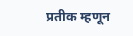प्रतीक म्हणून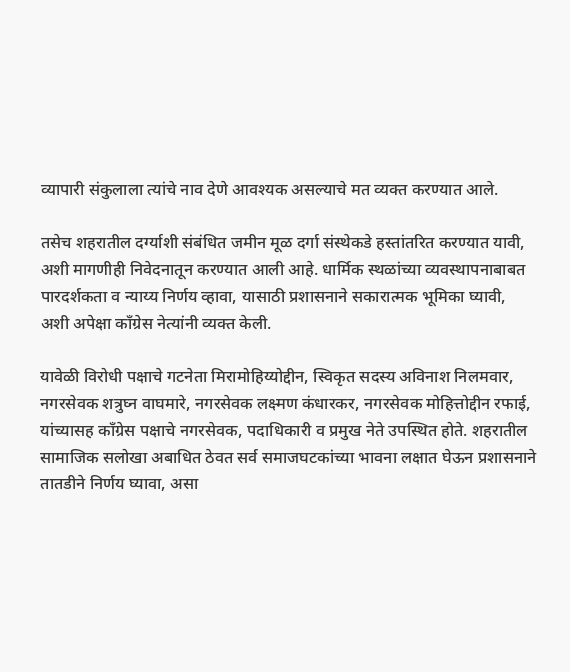व्यापारी संकुलाला त्यांचे नाव देणे आवश्यक असल्याचे मत व्यक्त करण्यात आले.

तसेच शहरातील दर्ग्याशी संबंधित जमीन मूळ दर्गा संस्थेकडे हस्तांतरित करण्यात यावी, अशी मागणीही निवेदनातून करण्यात आली आहे. धार्मिक स्थळांच्या व्यवस्थापनाबाबत पारदर्शकता व न्याय्य निर्णय व्हावा, यासाठी प्रशासनाने सकारात्मक भूमिका घ्यावी, अशी अपेक्षा काँग्रेस नेत्यांनी व्यक्त केली.

यावेळी विरोधी पक्षाचे गटनेता मिरामोहिय्योद्दीन, स्विकृत सदस्य अविनाश निलमवार, नगरसेवक शत्रुघ्न वाघमारे, नगरसेवक लक्ष्मण कंधारकर, नगरसेवक मोहित्तोद्दीन रफाई, यांच्यासह काँग्रेस पक्षाचे नगरसेवक, पदाधिकारी व प्रमुख नेते उपस्थित होते. शहरातील सामाजिक सलोखा अबाधित ठेवत सर्व समाजघटकांच्या भावना लक्षात घेऊन प्रशासनाने तातडीने निर्णय घ्यावा, असा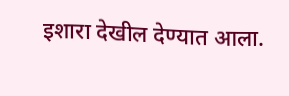इशारा देखील देण्यात आला.